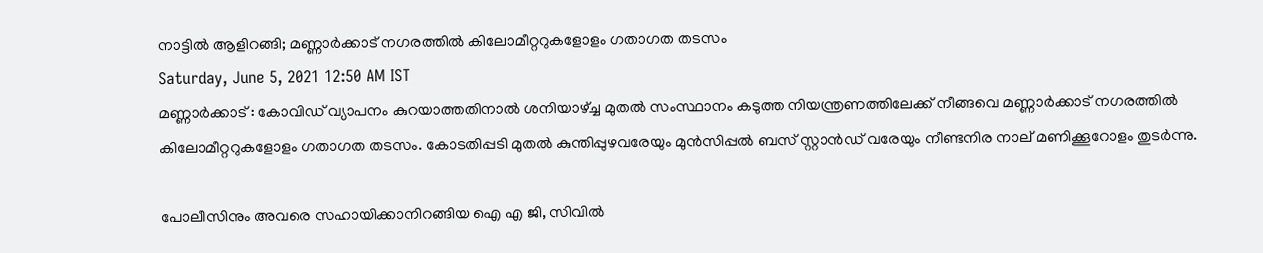നാട്ടിൽ ആളിറങ്ങി; മണ്ണാർക്കാട് നഗരത്തിൽ കിലോമീറ്ററുകളോളം ഗതാഗത തടസം
Saturday, June 5, 2021 12:50 AM IST
മണ്ണാർക്കാട് : കോവിഡ് വ്യാപനം കുറയാത്തതിനാൽ ശനിയാഴ്ച്ച മുതൽ സംസ്ഥാനം കടുത്ത നിയന്ത്രണത്തിലേക്ക് നീങ്ങവെ മണ്ണാർക്കാട് നഗരത്തിൽ കിലോമീറ്ററുകളോളം ഗതാഗത തടസം. കോടതിപ്പടി മുതൽ കുന്തിപ്പുഴവരേയും മുൻസിപ്പൽ ബസ് സ്റ്റാൻഡ് വരേയും നീണ്ടനിര നാല് മണിക്കൂറോളം തുടർന്നു.

പോലീസിനും അവരെ സഹായിക്കാനിറങ്ങിയ ഐ എ ജി, സിവിൽ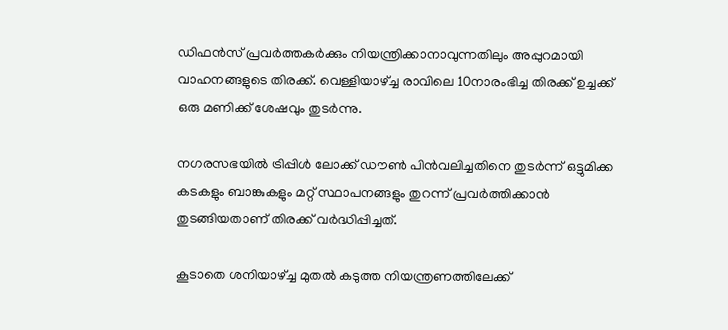ഡിഫൻസ് പ്രവർത്തകർക്കും നിയന്ത്രിക്കാനാവുന്നതിലും അപ്പുറമായി വാഹനങ്ങളുടെ തിരക്ക്. വെള്ളിയാഴ്ച്ച രാവിലെ 10നാരംഭിച്ച തിരക്ക് ഉച്ചക്ക് ഒരു മണിക്ക് ശേഷവും തുടർന്നു.

നഗരസഭയിൽ ട്രിപ്പിൾ ലോക്ക് ഡൗണ്‍ പിൻവലിച്ചതിനെ തുടർന്ന് ഒട്ടുമിക്ക കടകളും ബാങ്കുകളും മറ്റ് സ്ഥാപനങ്ങളും തുറന്ന് പ്രവർത്തിക്കാൻ തുടങ്ങിയതാണ് തിരക്ക് വർദ്ധിപ്പിച്ചത്.

കൂടാതെ ശനിയാഴ്ച്ച മുതൽ കടുത്ത നിയന്ത്രണത്തിലേക്ക്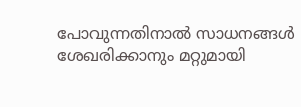പോവുന്നതിനാൽ സാധനങ്ങൾ ശേഖരിക്കാനും മറ്റുമായി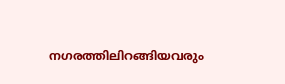നഗരത്തിലിറങ്ങിയവരും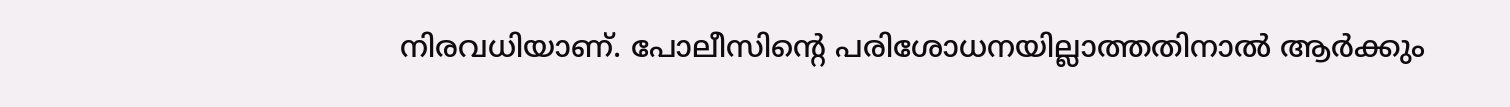നിരവധിയാണ്. പോലീസിന്‍റെ പരിശോധനയില്ലാത്തതിനാൽ ആർക്കും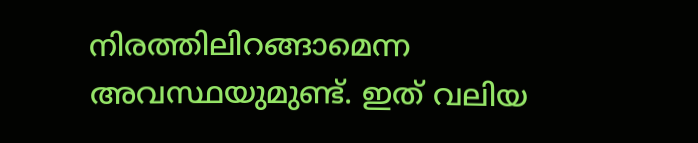നിരത്തിലിറങ്ങാമെന്ന അവസ്ഥയുമുണ്ട്. ഇത് വലിയ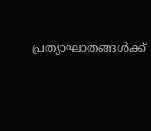പ്രത്യാഘാതങ്ങൾക്ക്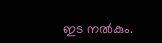ഇട നൽകും.